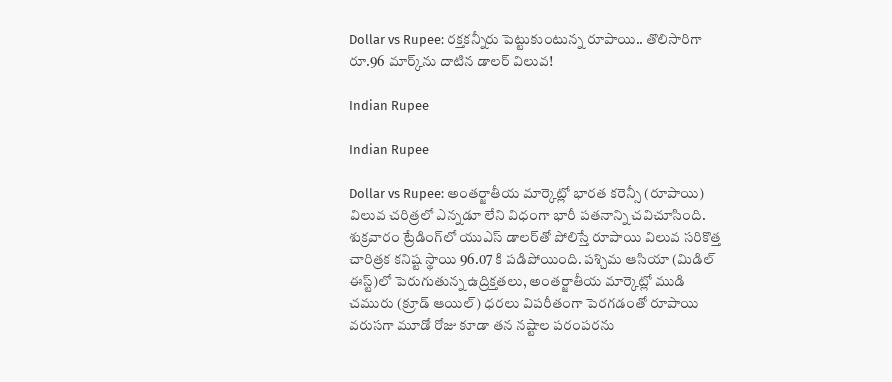Dollar vs Rupee: రక్తకన్నీరు పెట్టుకుంటున్న రూపాయి.. తొలిసారిగా రూ.96 మార్క్‌ను దాటిన డాలర్ విలువ!

Indian Rupee

Indian Rupee

Dollar vs Rupee: అంతర్జాతీయ మార్కెట్లో భారత కరెన్సీ (రూపాయి) విలువ చరిత్రలో ఎన్నడూ లేని విధంగా భారీ పతనాన్ని చవిచూసింది. శుక్రవారం ట్రేడింగ్‌లో యుఎస్ డాలర్‌తో పోలిస్తే రూపాయి విలువ సరికొత్త చారిత్రక కనిష్ట స్థాయి 96.07 కి పడిపోయింది. పశ్చిమ ఆసియా (మిడిల్ ఈస్ట్)లో పెరుగుతున్న ఉద్రిక్తతలు, అంతర్జాతీయ మార్కెట్లో ముడి చమురు (క్రూడ్ ఆయిల్) ధరలు విపరీతంగా పెరగడంతో రూపాయి వరుసగా మూడో రోజు కూడా తన నష్టాల పరంపరను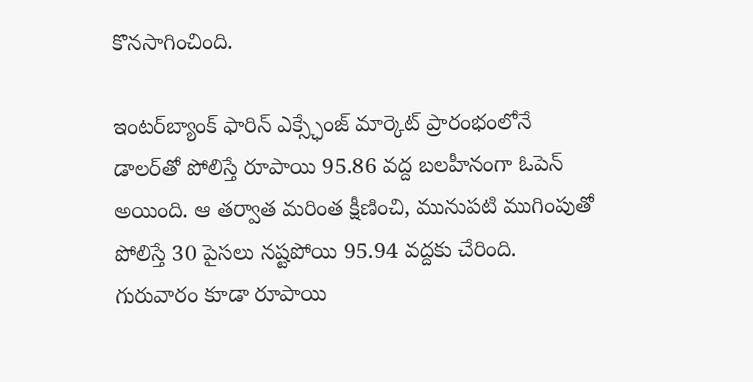కొనసాగించింది.

ఇంటర్‌బ్యాంక్ ఫారిన్ ఎక్స్ఛేంజ్ మార్కెట్ ప్రారంభంలోనే డాలర్‌తో పోలిస్తే రూపాయి 95.86 వద్ద బలహీనంగా ఓపెన్ అయింది. ఆ తర్వాత మరింత క్షీణించి, మునుపటి ముగింపుతో పోలిస్తే 30 పైసలు నష్టపోయి 95.94 వద్దకు చేరింది. గురువారం కూడా రూపాయి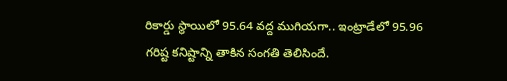రికార్డు స్థాయిలో 95.64 వద్ద ముగియగా.. ఇంట్రాడేలో 95.96 గరిష్ట కనిష్టాన్ని తాకిన సంగతి తెలిసిందే.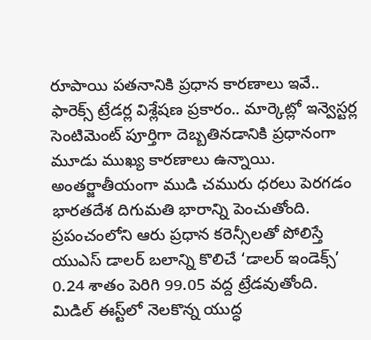రూపాయి పతనానికి ప్రధాన కారణాలు ఇవే..
ఫారెక్స్ ట్రేడర్ల విశ్లేషణ ప్రకారం.. మార్కెట్లో ఇన్వెస్టర్ల సెంటిమెంట్ పూర్తిగా దెబ్బతినడానికి ప్రధానంగా మూడు ముఖ్య కారణాలు ఉన్నాయి. అంతర్జాతీయంగా ముడి చమురు ధరలు పెరగడం భారతదేశ దిగుమతి భారాన్ని పెంచుతోంది. ప్రపంచంలోని ఆరు ప్రధాన కరెన్సీలతో పోలిస్తే యుఎస్ డాలర్ బలాన్ని కొలిచే ‘డాలర్ ఇండెక్స్’ 0.24 శాతం పెరిగి 99.05 వద్ద ట్రేడవుతోంది. మిడిల్ ఈస్ట్‌లో నెలకొన్న యుద్ధ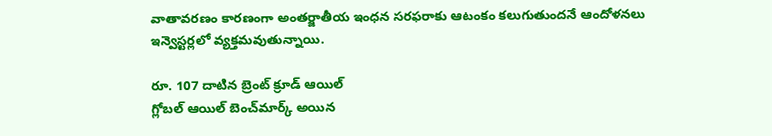వాతావరణం కారణంగా అంతర్జాతీయ ఇంధన సరఫరాకు ఆటంకం కలుగుతుందనే ఆందోళనలు ఇన్వెస్టర్లలో వ్యక్తమవుతున్నాయి.

రూ. 107 దాటిన బ్రెంట్ క్రూడ్ ఆయిల్
గ్లోబల్ ఆయిల్ బెంచ్‌మార్క్ అయిన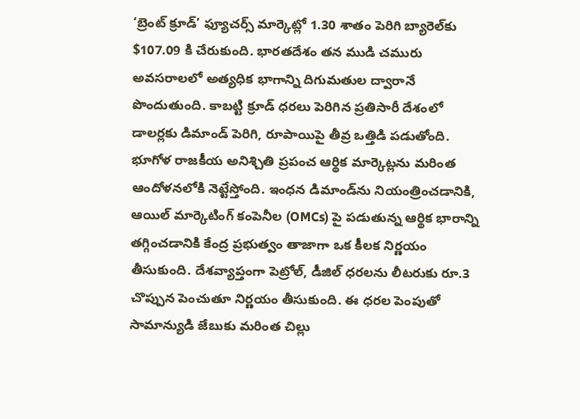‘బ్రెంట్ క్రూడ్’ ఫ్యూచర్స్ మార్కెట్లో 1.30 శాతం పెరిగి బ్యారెల్‌కు $107.09 కి చేరుకుంది. భారతదేశం తన ముడి చమురు అవసరాలలో అత్యధిక భాగాన్ని దిగుమతుల ద్వారానే పొందుతుంది. కాబట్టి క్రూడ్ ధరలు పెరిగిన ప్రతిసారీ దేశంలో డాలర్లకు డిమాండ్ పెరిగి, రూపాయిపై తీవ్ర ఒత్తిడి పడుతోంది. భూగోళ రాజకీయ అనిశ్చితి ప్రపంచ ఆర్థిక మార్కెట్లను మరింత ఆందోళనలోకి నెట్టేస్తోంది. ఇంధన డిమాండ్‌ను నియంత్రించడానికి, ఆయిల్ మార్కెటింగ్ కంపెనీల (OMCs) పై పడుతున్న ఆర్థిక భారాన్ని తగ్గించడానికి కేంద్ర ప్రభుత్వం తాజాగా ఒక కీలక నిర్ణయం తీసుకుంది. దేశవ్యాప్తంగా పెట్రోల్, డీజిల్ ధరలను లీటరుకు రూ.3 చొప్పున పెంచుతూ నిర్ణయం తీసుకుంది. ఈ ధరల పెంపుతో సామాన్యుడి జేబుకు మరింత చిల్లు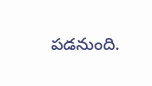పడనుంది.